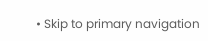• Skip to primary navigation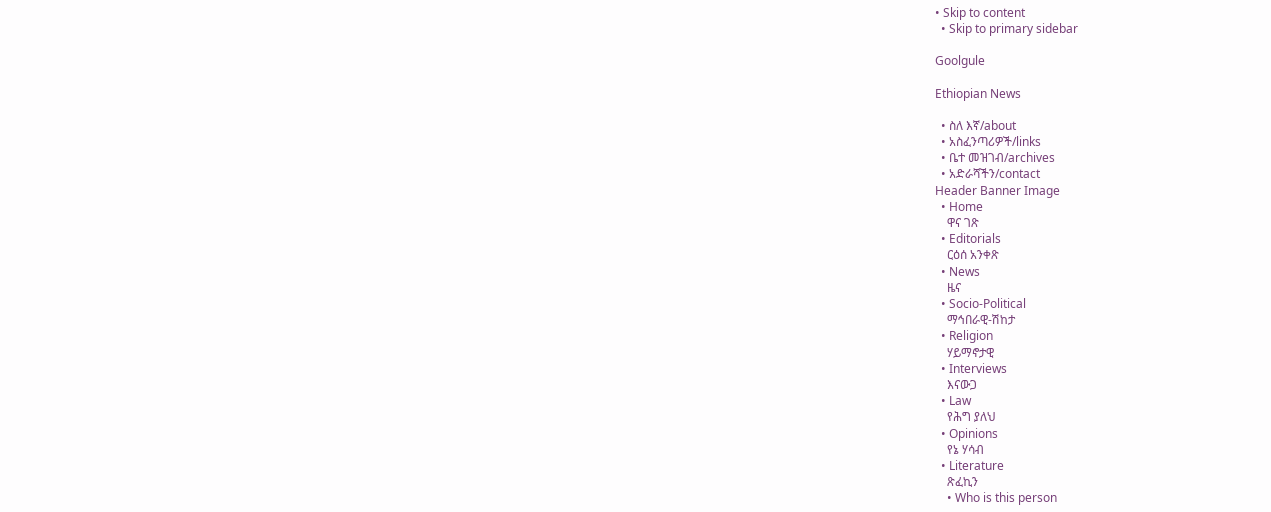• Skip to content
  • Skip to primary sidebar

Goolgule

Ethiopian News

  • ስለ እኛ/about
  • አስፈንጣሪዎች/links
  • ቤተ መዝገብ/archives
  • አድራሻችን/contact
Header Banner Image
  • Home
    ዋና ገጽ
  • Editorials
    ርዕሰ አንቀጽ
  • News
    ዜና
  • Socio-Political
    ማኅበራዊ-ሽከታ
  • Religion
    ሃይማኖታዊ
  • Interviews
    እናውጋ
  • Law
    የሕግ ያለህ
  • Opinions
    የኔ ሃሳብ
  • Literature
    ጽፈኪን
    • Who is this person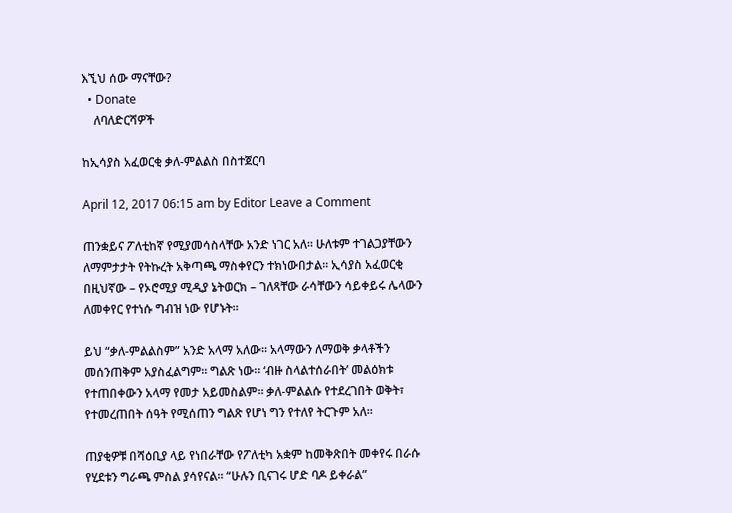እኚህ ሰው ማናቸው?
  • Donate
    ለባለድርሻዎች

ከኢሳያስ አፈወርቂ ቃለ-ምልልስ በስተጀርባ

April 12, 2017 06:15 am by Editor Leave a Comment

ጠንቋይና ፖለቲከኛ የሚያመሳስላቸው አንድ ነገር አለ። ሁለቱም ተገልጋያቸውን ለማምታታት የትኩረት አቅጣጫ ማስቀየርን ተክነውበታል። ኢሳያስ አፈወርቂ በዚህኛው – የኦሮሚያ ሚዲያ ኔትወርክ – ገለጻቸው ራሳቸውን ሳይቀይሩ ሌላውን ለመቀየር የተነሱ ግብዝ ነው የሆኑት።

ይህ “ቃለ-ምልልስም” አንድ አላማ አለው። አላማውን ለማወቅ ቃላቶችን መሰንጠቅም አያስፈልግም። ግልጽ ነው። ‘ብዙ ስላልተሰራበት’ መልዕክቱ የተጠበቀውን አላማ የመታ አይመስልም። ቃለ-ምልልሱ የተደረገበት ወቅት፣ የተመረጠበት ሰዓት የሚሰጠን ግልጽ የሆነ ግን የተለየ ትርጉም አለ።

ጠያቂዎቹ በሻዕቢያ ላይ የነበራቸው የፖለቲካ አቋም ከመቅጽበት መቀየሩ በራሱ የሂደቱን ግራጫ ምስል ያሳየናል። “ሁሉን ቢናገሩ ሆድ ባዶ ይቀራል”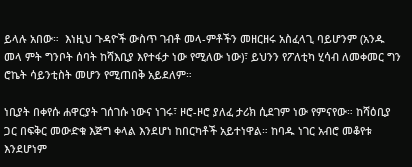ይላሉ አበው።  እነዚህ ጉዳዮች ውስጥ ገብቶ መላ-ምቶችን መዘርዘሩ አስፈላጊ ባይሆንም (አንዱ መላ ምት ግንቦት ሰባት ከሻእቢያ እየተፋታ ነው የሚለው ነው)፣ ይህንን የፖለቲካ ሂሳብ ለመቀመር ግን ሮኬት ሳይንቲስት መሆን የሚጠበቅ አይደለም።

ነቢያት በቀየሱ ሐዋርያት ገሰገሱ ነውና ነገሩ፣ ዞሮ-ዞሮ ያለፈ ታሪክ ሲደገም ነው የምናየው። ከሻዕቢያ ጋር በፍቅር መውድቁ እጅግ ቀላል እንደሆነ ከበርካቶች አይተነዋል። ከባዱ ነገር አብሮ መቆየቱ እንደሆነም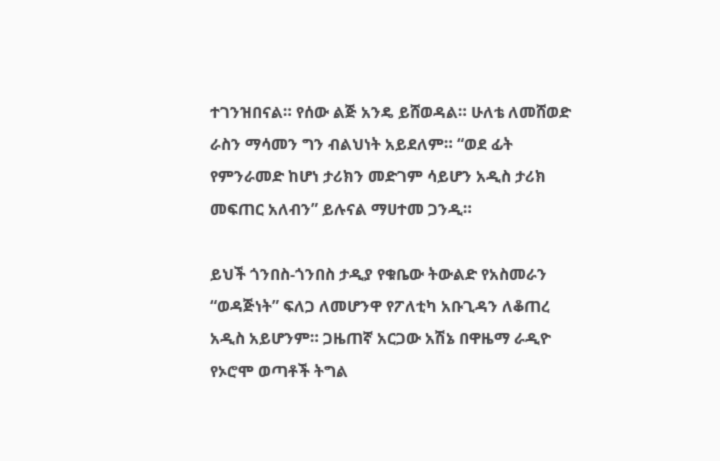ተገንዝበናል። የሰው ልጅ አንዴ ይሸወዳል። ሁለቴ ለመሸወድ ራስን ማሳመን ግን ብልህነት አይደለም። “ወደ ፊት የምንራመድ ከሆነ ታሪክን መድገም ሳይሆን አዲስ ታሪክ መፍጠር አለብን” ይሉናል ማሀተመ ጋንዲ።

ይህች ጎንበስ-ጎንበስ ታዲያ የቁቤው ትውልድ የአስመራን “ወዳጅነት” ፍለጋ ለመሆንዋ የፖለቲካ አቡጊዳን ለቆጠረ አዲስ አይሆንም። ጋዜጠኛ አርጋው አሽኔ በዋዜማ ራዲዮ የኦሮሞ ወጣቶች ትግል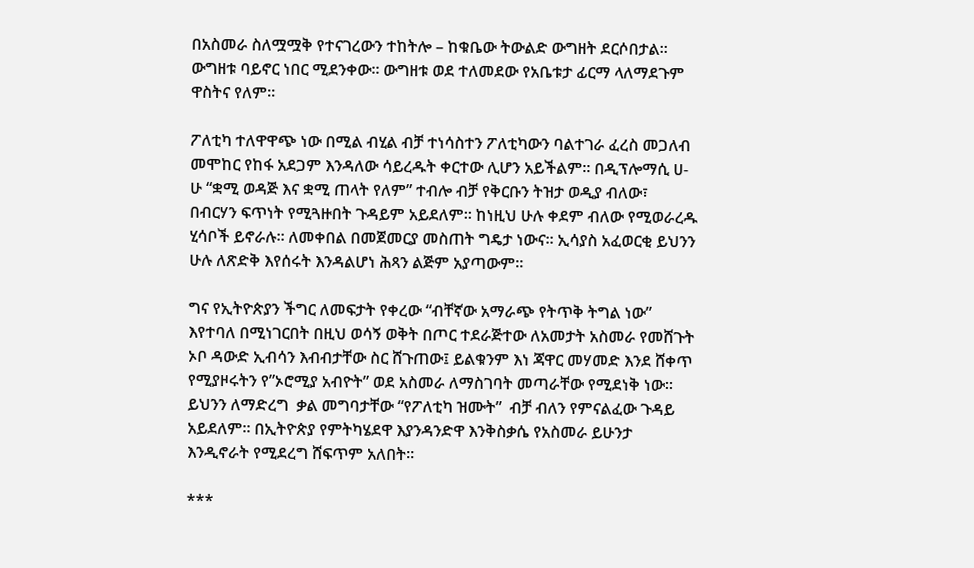በአስመራ ስለሟሟቅ የተናገረውን ተከትሎ – ከቁቤው ትውልድ ውግዘት ደርሶበታል። ውግዘቱ ባይኖር ነበር ሚደንቀው። ውግዘቱ ወደ ተለመደው የአቤቱታ ፊርማ ላለማደጉም ዋስትና የለም።

ፖለቲካ ተለዋዋጭ ነው በሚል ብሂል ብቻ ተነሳስተን ፖለቲካውን ባልተገራ ፈረስ መጋለብ መሞከር የከፋ አደጋም እንዳለው ሳይረዱት ቀርተው ሊሆን አይችልም። በዲፕሎማሲ ሀ-ሁ “ቋሚ ወዳጅ እና ቋሚ ጠላት የለም” ተብሎ ብቻ የቅርቡን ትዝታ ወዲያ ብለው፣ በብርሃን ፍጥነት የሚጓዙበት ጉዳይም አይደለም። ከነዚህ ሁሉ ቀደም ብለው የሚወራረዱ ሂሳቦች ይኖራሉ። ለመቀበል በመጀመርያ መስጠት ግዴታ ነውና። ኢሳያስ አፈወርቂ ይህንን ሁሉ ለጽድቅ እየሰሩት እንዳልሆነ ሕጻን ልጅም አያጣውም።

ግና የኢትዮጵያን ችግር ለመፍታት የቀረው “ብቸኛው አማራጭ የትጥቅ ትግል ነው” እየተባለ በሚነገርበት በዚህ ወሳኝ ወቅት በጦር ተደራጅተው ለአመታት አስመራ የመሸጉት ኦቦ ዳውድ ኢብሳን እብብታቸው ስር ሸጉጠው፤ ይልቁንም እነ ጃዋር መሃመድ እንደ ሸቀጥ የሚያዞሩትን የ”ኦሮሚያ አብዮት” ወደ አስመራ ለማስገባት መጣራቸው የሚደነቅ ነው። ይህንን ለማድረግ  ቃል መግባታቸው “የፖለቲካ ዝሙት”  ብቻ ብለን የምናልፈው ጉዳይ አይደለም። በኢትዮጵያ የምትካሄደዋ እያንዳንድዋ እንቅስቃሴ የአስመራ ይሁንታ እንዲኖራት የሚደረግ ሸፍጥም አለበት።

***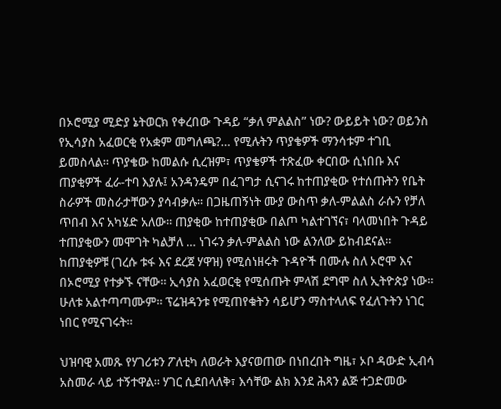በኦሮሚያ ሚድያ ኔትወርክ የቀረበው ጉዳይ “ቃለ ምልልስ” ነው? ውይይት ነው? ወይንስ የኢሳያስ አፈወርቂ የአቋም መግለጫ?… የሚሉትን ጥያቄዎች ማንሳቱም ተገቢ ይመስላል። ጥያቄው ከመልሱ ሲረዝም፣ ጥያቄዎች ተጽፈው ቀርበው ሲነበቡ እና ጠያቂዎች ፈራ-ተባ እያሉ፤ አንዳንዴም በፈገግታ ሲናገሩ ከተጠያቂው የተሰጡትን የቤት ስራዎች መስራታቸውን ያሳብቃሉ። በጋዜጠኝነት ሙያ ውስጥ ቃለ-ምልልስ ራሱን የቻለ ጥበብ እና አካሄድ አለው። ጠያቂው ከተጠያቂው በልጦ ካልተገኘና፣ ባላመነበት ጉዳይ ተጠያቂውን መሞገት ካልቻለ … ነገሩን ቃለ-ምልልስ ነው ልንለው ይከብደናል። ከጠያቂዎቹ (ገረሱ ቱፋ እና ደረጀ ሃዋዝ) የሚሰነዘሩት ጉዳዮች በሙሉ ስለ ኦሮሞ እና በኦሮሚያ የተቃኙ ናቸው። ኢሳያስ አፈወርቂ የሚሰጡት ምላሽ ደግሞ ስለ ኢትዮጵያ ነው። ሁለቱ አልተጣጣሙም። ፕሬዝዳንቱ የሚጠየቁትን ሳይሆን ማስተላለፍ የፈለጉትን ነገር ነበር የሚናገሩት።

ህዝባዊ አመጹ የሃገሪቱን ፖለቲካ ለወራት እያናወጠው በነበረበት ግዜ፣ ኦቦ ዳውድ ኢብሳ አስመራ ላይ ተኝተዋል። ሃገር ሲደበላለቅ፣ እሳቸው ልክ እንደ ሕጻን ልጅ ተጋድመው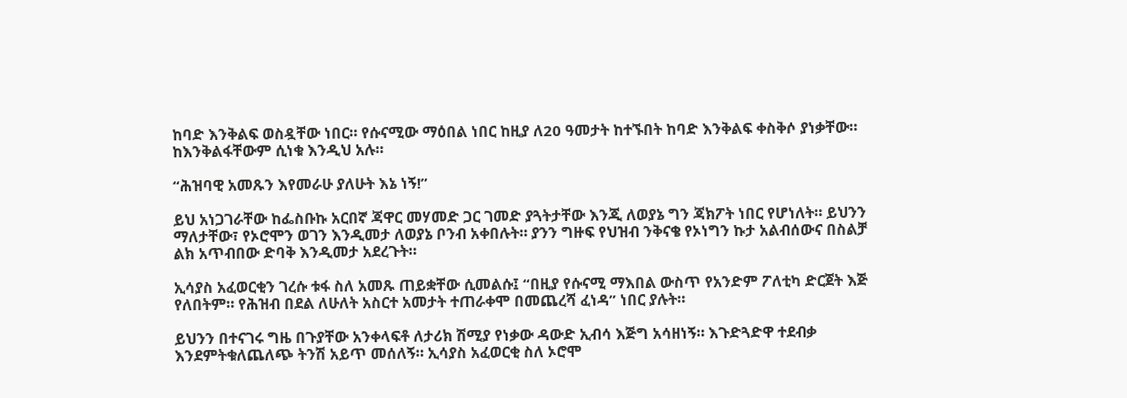ከባድ እንቅልፍ ወስዷቸው ነበር። የሱናሚው ማዕበል ነበር ከዚያ ለ20 ዓመታት ከተኙበት ከባድ እንቅልፍ ቀስቅሶ ያነቃቸው። ከእንቅልፋቸውም ሲነቁ እንዲህ አሉ።

“ሕዝባዊ አመጹን እየመራሁ ያለሁት እኔ ነኝ!”

ይህ አነጋገራቸው ከፌስቡኩ አርበኛ ጃዋር መሃመድ ጋር ገመድ ያጓትታቸው እንጂ ለወያኔ ግን ጃክፖት ነበር የሆነለት። ይህንን ማለታቸው፣ የኦሮሞን ወገን እንዲመታ ለወያኔ ቦንብ አቀበሉት። ያንን ግዙፍ የህዝብ ንቅናቄ የኦነግን ኩታ አልብሰውና በስልቻ ልክ አጥብበው ድባቅ እንዲመታ አደረጉት።

ኢሳያስ አፈወርቂን ገረሱ ቱፋ ስለ አመጹ ጠይቋቸው ሲመልሱ፤ “በዚያ የሱናሚ ማእበል ውስጥ የአንድም ፖለቲካ ድርጀት እጅ የለበትም። የሕዝብ በደል ለሁለት አስርተ አመታት ተጠራቀሞ በመጨረሻ ፈነዳ” ነበር ያሉት።

ይህንን በተናገሩ ግዜ በጉያቸው አንቀላፍቶ ለታሪክ ሽሚያ የነቃው ዳውድ ኢብሳ እጅግ አሳዘነኝ። እጉድጓድዋ ተደብቃ እንደምትቁለጨለጭ ትንሽ አይጥ መሰለኝ። ኢሳያስ አፈወርቂ ስለ ኦሮሞ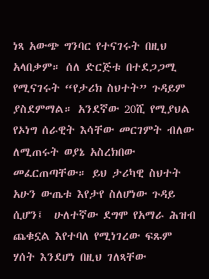ነጻ አውጭ ግንባር የተናገሩት በዚህ አላበቃም። ሰለ ድርጅቱ በተደጋጋሚ የሚናገሩት “የታሪክ ስህተት” ጉዳይም ያስደምማል። አንደኛው 20ሺ የሚያህል የኦነግ ሰራዊት እሳቸው መርገምት ብለው ለሚጠሩት ወያኔ አስረክበው መፈርጠጣቸው። ይህ ታሪካዊ ስህተት አሁን ውጤቱ እየታየ ስለሆነው ጉዳይ ሲሆን፤  ሁለተኛው ደግሞ የአማራ ሕዝብ ጨቁኗል እየተባለ የሚነገረው ፍጹም ሃሰት እንደሆነ በዚህ ገለጻቸው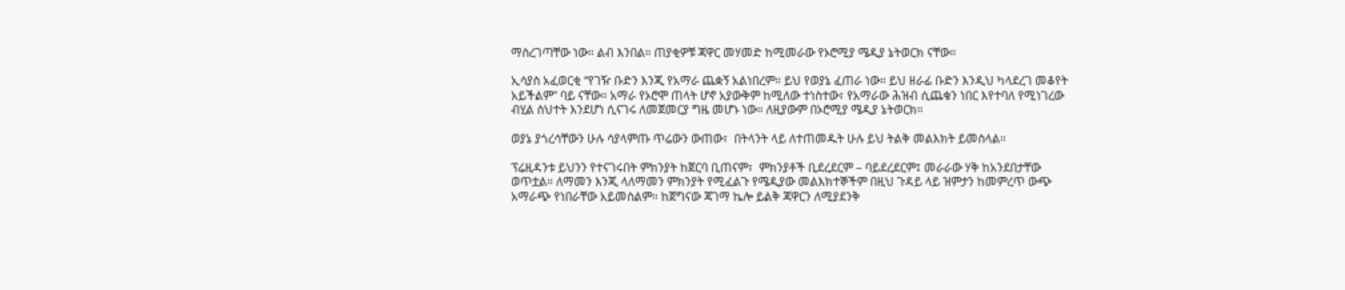ማስረገጣቸው ነው። ልብ እንበል። ጠያቂዎቹ ጃዋር መሃመድ ከሚመራው የኦሮሚያ ሜዲያ ኔትወርክ ናቸው።

ኢሳያስ አፈወርቂ “የገዥ ቡድን እንጂ የአማራ ጨቋኝ አልነበረም። ይህ የወያኔ ፈጠራ ነው። ይህ ዘራፊ ቡድን እንዲህ ካላደረገ መቆየት አይችልም” ባይ ናቸው። አማራ የኦሮሞ ጠላት ሆኖ አያውቅም ከሚለው ተነስተው፣ የአማራው ሕዝብ ሲጨቁን ነበር እየተባለ የሚነገረው ብሂል ስህተት እንደሆነ ሲናገሩ ለመጀመርያ ግዜ መሆኑ ነው። ለዚያውም በኦሮሚያ ሜዲያ ኔትወርክ።

ወያኔ ያጎረሳቸውን ሁሉ ሳያላምጡ ጥሬውን ውጠው፣  በትላንት ላይ ለተጠመዱት ሁሉ ይህ ትልቅ መልእክት ይመስላል።

ፕሬዚዳንቱ ይህንን የተናገሩበት ምክንያት ከጀርባ ቢጠናም፣  ምክንያቶች ቢደረደርም – ባይደረደርም፤ መራራው ሃቅ ከአንደበታቸው ወጥቷል። ለማመን እንጂ ላለማመን ምክንያት የሚፈልጉ የሜዲያው መልእክተኞችም በዚህ ጉዳይ ላይ ዝምታን ከመምረጥ ውጭ አማራጭ የነበራቸው አይመስልም። ከጀግናው ጃገማ ኬሎ ይልቅ ጃዋርን ለሚያደንቅ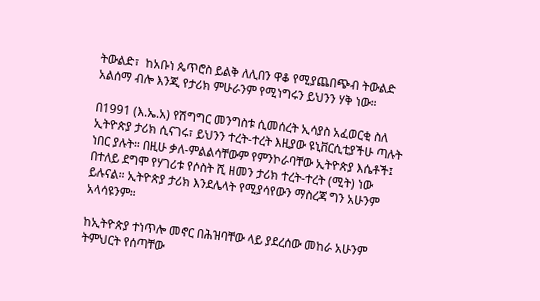ትውልድ፣  ከአቡነ ጴጥሮስ ይልቅ ለሊበን ዋቆ የሚያጨበጭብ ትውልድ አልሰማ ብሎ እንጂ የታሪክ ምሁራንም የሚነግሩን ይህንን ሃቅ ነው።

በ1991 (እ.ኤ.አ) የሽግግር መንግስቱ ሲመሰረት ኢሳያስ አፈወርቂ ስለ ኢትዮጵያ ታሪክ ሲናገሩ፣ ይህንን ተረት-ተረት እዚያው ዩኒቨርሲቲያችሁ ጣሉት ነበር ያሉት። በዚሁ ቃለ-ምልልሳቸውም የምንኮራባቸው ኢትዮጵያ እሴቶች፤ በተለይ ደግሞ የሃገሪቱ የሶስት ሺ ዘመን ታሪክ ተረት-ተረት (ሚት) ነው ይሉናል። ኢትዮጵያ ታሪክ እንደሌላት የሚያሳየውን ማስረጃ ግን አሁንም አላሳዩንም።

ከኢትዮጵያ ተነጥሎ መኖር በሕዝባቸው ላይ ያደረሰው መከራ አሁንም ትምህርት የሰጣቸው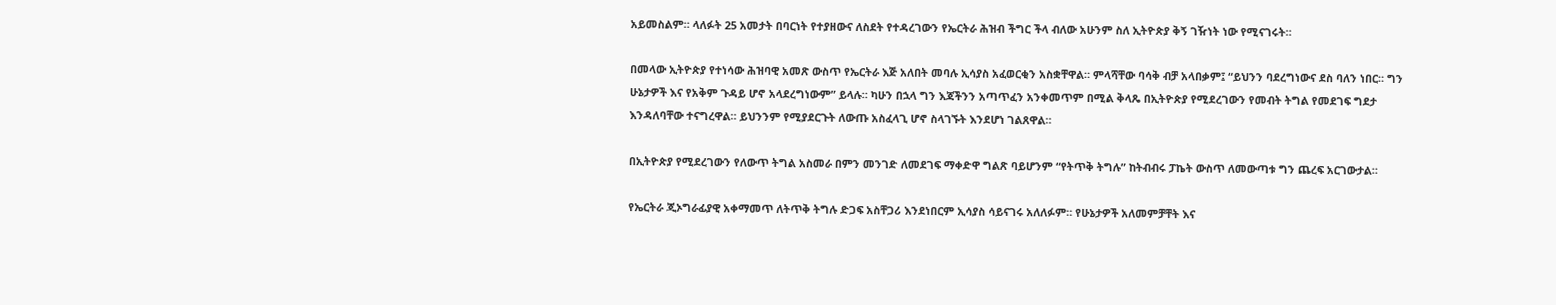አይመስልም። ላለፉት 25 አመታት በባርነት የተያዘውና ለስደት የተዳረገውን የኤርትራ ሕዝብ ችግር ችላ ብለው አሁንም ስለ ኢትዮጵያ ቅኝ ገዥነት ነው የሚናገሩት።

በመላው ኢትዮጵያ የተነሳው ሕዝባዊ አመጽ ውስጥ የኤርትራ እጅ አለበት መባሉ ኢሳያስ አፈወርቂን አስቋቸዋል። ምላሻቸው ባሳቅ ብቻ አላበቃም፤ “ይህንን ባደረግነውና ደስ ባለን ነበር። ግን ሁኔታዎች እና የአቅም ጉዳይ ሆኖ አላደረግነውም” ይላሉ። ካሁን በኋላ ግን እጃችንን አጣጥፈን አንቀመጥም በሚል ቅላጼ በኢትዮጵያ የሚደረገውን የመብት ትግል የመደገፍ ግደታ እንዳለባቸው ተናግረዋል። ይህንንም የሚያደርጉት ለውጡ አስፈላጊ ሆኖ ስላገኙት እንደሆነ ገልጸዋል።

በኢትዮጵያ የሚደረገውን የለውጥ ትግል አስመራ በምን መንገድ ለመደገፍ ማቀድዋ ግልጽ ባይሆንም “የትጥቅ ትግሉ” ከትብብሩ ፓኬት ውስጥ ለመውጣቱ ግን ጨረፍ አርገውታል።

የኤርትራ ጂኦግራፊያዊ አቀማመጥ ለትጥቅ ትግሉ ድጋፍ አስቸጋሪ እንደነበርም ኢሳያስ ሳይናገሩ አለለፉም። የሁኔታዎች አለመምቻቸት እና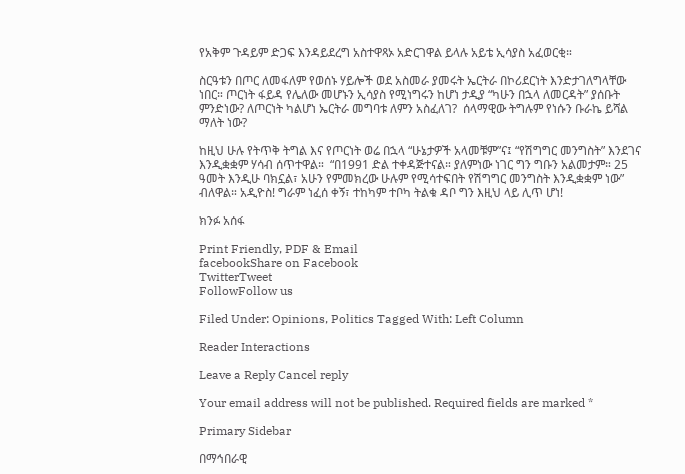የአቅም ጉዳይም ድጋፍ እንዳይደረግ አስተዋጻኦ አድርገዋል ይላሉ አይቴ ኢሳያስ አፈወርቂ።

ስርዓቱን በጦር ለመፋለም የወሰኑ ሃይሎች ወደ አስመራ ያመሩት ኤርትራ በኮሪደርነት እንድታገለግላቸው ነበር። ጦርነት ፋይዳ የሌለው መሆኑን ኢሳያስ የሚነግሩን ከሆነ ታዲያ “ካሁን በኋላ ለመርዳት” ያሰቡት ምንድነው? ለጦርነት ካልሆነ ኤርትራ መግባቱ ለምን አስፈለገ?  ሰላማዊው ትግሉም የነሱን ቡራኬ ይሻል ማለት ነው?

ከዚህ ሁሉ የትጥቅ ትግል እና የጦርነት ወሬ በኋላ “ሁኔታዎች አላመቹም”ና፤ “የሽግግር መንግስት” እንደገና እንዲቋቋም ሃሳብ ሰጥተዋል።  “በ1991 ድል ተቀዳጅተናል። ያለምነው ነገር ግን ግቡን አልመታም። 25 ዓመት እንዲሁ ባክኗል፣ አሁን የምመክረው ሁሉም የሚሳተፍበት የሽግግር መንግስት እንዲቋቋም ነው” ብለዋል። አዲዮስ! ግራም ነፈሰ ቀኝ፣ ተከካም ተቦካ ትልቁ ዳቦ ግን እዚህ ላይ ሊጥ ሆነ!

ክንፉ አሰፋ

Print Friendly, PDF & Email
facebookShare on Facebook
TwitterTweet
FollowFollow us

Filed Under: Opinions, Politics Tagged With: Left Column

Reader Interactions

Leave a Reply Cancel reply

Your email address will not be published. Required fields are marked *

Primary Sidebar

በማኅበራዊ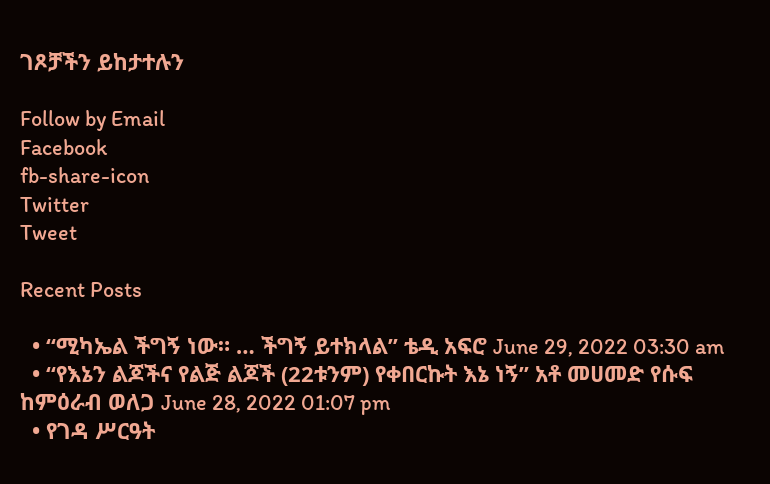ገጾቻችን ይከታተሉን

Follow by Email
Facebook
fb-share-icon
Twitter
Tweet

Recent Posts

  • “ሚካኤል ችግኝ ነው። … ችግኝ ይተክላል” ቴዲ አፍሮ June 29, 2022 03:30 am
  • “የእኔን ልጆችና የልጅ ልጆች (22ቱንም) የቀበርኩት እኔ ነኝ” አቶ መሀመድ የሱፍ ከምዕራብ ወለጋ June 28, 2022 01:07 pm
  • የገዳ ሥርዓት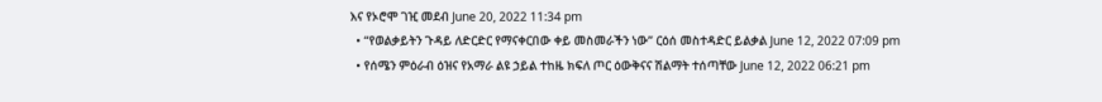እና የኦሮሞ ገዢ መደብ June 20, 2022 11:34 pm
  • “የወልቃይትን ጉዳይ ለድርድር የማናቀርበው ቀይ መስመራችን ነው” ርዕሰ መስተዳድር ይልቃል June 12, 2022 07:09 pm
  • የሰሜን ምዕራብ ዕዝና የአማራ ልዩ ኃይል ተከዜ ክፍለ ጦር ዕውቅናና ሽልማት ተሰጣቸው June 12, 2022 06:21 pm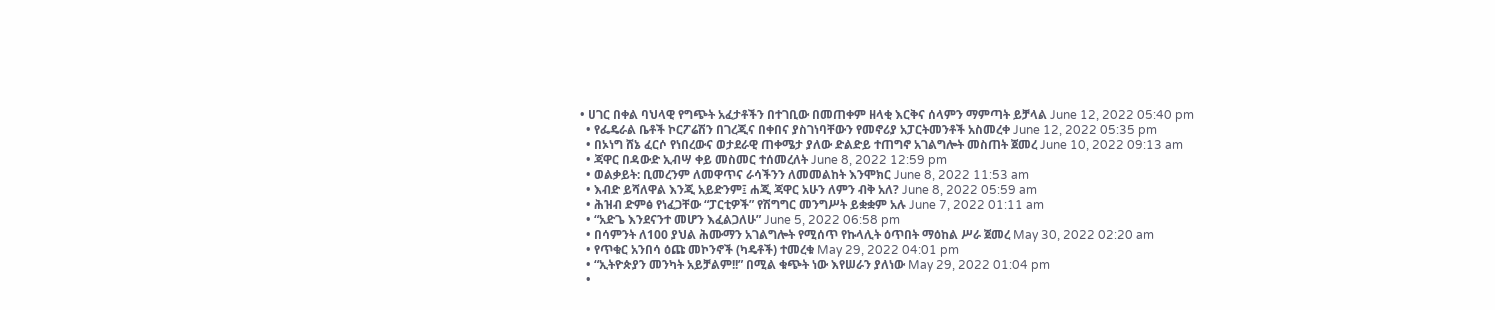• ሀገር በቀል ባህላዊ የግጭት አፈታቶችን በተገቢው በመጠቀም ዘላቂ እርቅና ሰላምን ማምጣት ይቻላል June 12, 2022 05:40 pm
  • የፌዴራል ቤቶች ኮርፖሬሽን በገረጂና በቀበና ያስገነባቸውን የመኖሪያ አፓርትመንቶች አስመረቀ June 12, 2022 05:35 pm
  • በኦነግ ሸኔ ፈርሶ የነበረውና ወታደራዊ ጠቀሜታ ያለው ድልድይ ተጠግኖ አገልግሎት መስጠት ጀመረ June 10, 2022 09:13 am
  • ጃዋር በዳውድ ኢብሣ ቀይ መስመር ተሰመረለት June 8, 2022 12:59 pm
  • ወልቃይት: ቢመረንም ለመዋጥና ራሳችንን ለመመልከት እንሞክር June 8, 2022 11:53 am
  • እብድ ይሻለዋል እንጂ አይድንም፤ ሐጂ ጃዋር አሁን ለምን ብቅ አለ? June 8, 2022 05:59 am
  • ሕዝብ ድምፅ የነፈጋቸው “ፓርቲዎች” የሽግግር መንግሥት ይቋቋም አሉ June 7, 2022 01:11 am
  • “አድጌ እንደናንተ መሆን እፈልጋለሁ” June 5, 2022 06:58 pm
  • በሳምንት ለ100 ያህል ሕሙማን አገልግሎት የሚሰጥ የኩላሊት ዕጥበት ማዕከል ሥራ ጀመረ May 30, 2022 02:20 am
  • የጥቁር አንበሳ ዕጩ መኮንኖች (ካዴቶች) ተመረቁ May 29, 2022 04:01 pm
  • “ኢትዮጵያን መንካት አይቻልም!!” በሚል ቁጭት ነው እየሠራን ያለነው May 29, 2022 01:04 pm
  •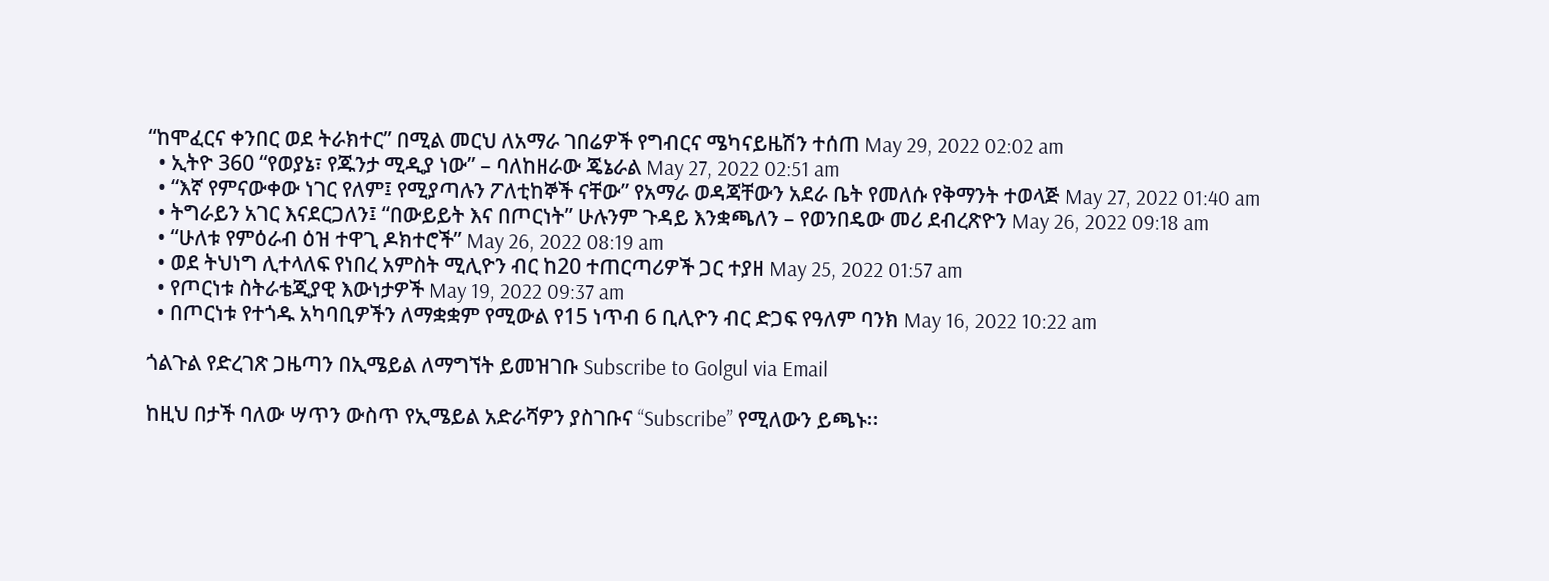“ከሞፈርና ቀንበር ወደ ትራክተር” በሚል መርህ ለአማራ ገበሬዎች የግብርና ሜካናይዜሽን ተሰጠ May 29, 2022 02:02 am
  • ኢትዮ 360 “የወያኔ፣ የጁንታ ሚዲያ ነው” – ባለከዘራው ጄኔራል May 27, 2022 02:51 am
  • “እኛ የምናውቀው ነገር የለም፤ የሚያጣሉን ፖለቲከኞች ናቸው” የአማራ ወዳጃቸውን አደራ ቤት የመለሱ የቅማንት ተወላጅ May 27, 2022 01:40 am
  • ትግራይን አገር እናደርጋለን፤ “በውይይት እና በጦርነት” ሁሉንም ጉዳይ እንቋጫለን – የወንበዴው መሪ ደብረጽዮን May 26, 2022 09:18 am
  • “ሁለቱ የምዕራብ ዕዝ ተዋጊ ዶክተሮች” May 26, 2022 08:19 am
  • ወደ ትህነግ ሊተላለፍ የነበረ አምስት ሚሊዮን ብር ከ20 ተጠርጣሪዎች ጋር ተያዘ May 25, 2022 01:57 am
  • የጦርነቱ ስትራቴጂያዊ እውነታዎች May 19, 2022 09:37 am
  • በጦርነቱ የተጎዱ አካባቢዎችን ለማቋቋም የሚውል የ15 ነጥብ 6 ቢሊዮን ብር ድጋፍ የዓለም ባንክ May 16, 2022 10:22 am

ጎልጉል የድረገጽ ጋዜጣን በኢሜይል ለማግኘት ይመዝገቡ Subscribe to Golgul via Email

ከዚህ በታች ባለው ሣጥን ውስጥ የኢሜይል አድራሻዎን ያስገቡና “Subscribe” የሚለውን ይጫኑ፡፡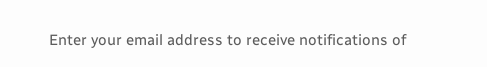Enter your email address to receive notifications of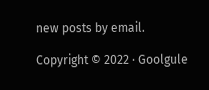new posts by email.

Copyright © 2022 · Goolgule